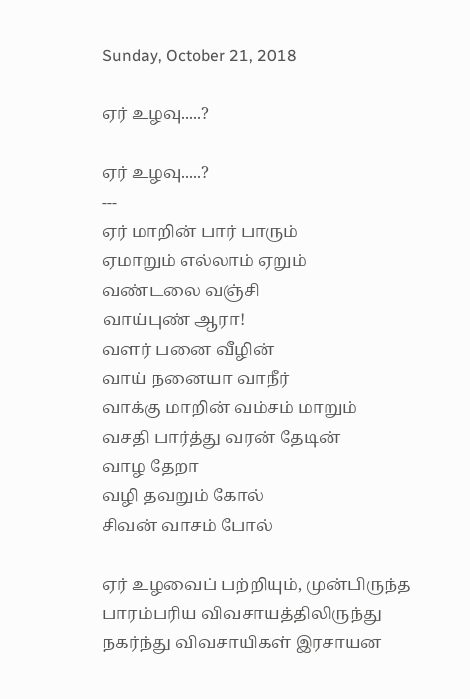Sunday, October 21, 2018

ஏர் உழவு.....?

ஏர் உழவு.....?
---
ஏர் மாறின் பார் பாரும்
ஏமாறும் எல்லாம் ஏறும்
வண்டலை வஞ்சி
வாய்புண் ஆரா!
வளர் பனை வீழின்
வாய் நனையா வாநீர்
வாக்கு மாறின் வம்சம் மாறும்
வசதி பார்த்து வரன் தேடின்
வாழ தேறா
வழி தவறும் கோல்
சிவன் வாசம் போல்

ஏர் உழவைப் பற்றியும், முன்பிருந்த பாரம்பரிய விவசாயத்திலிருந்து நகர்ந்து விவசாயிகள் இரசாயன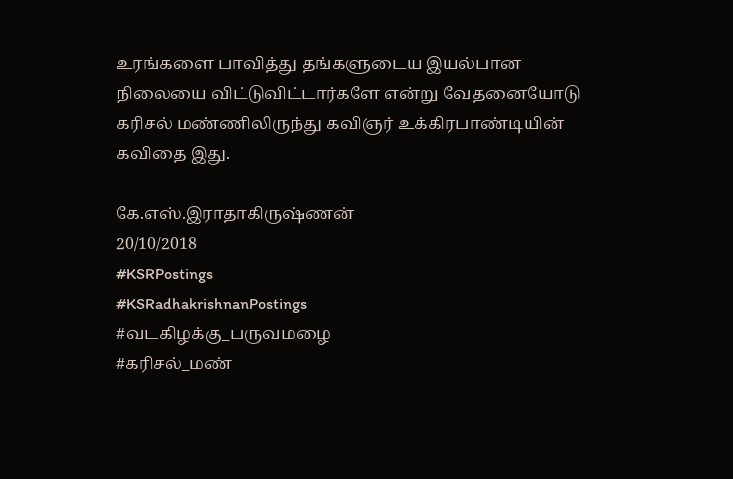உரங்களை பாவித்து தங்களுடைய இயல்பான நிலையை விட்டுவிட்டார்களே என்று வேதனையோடு கரிசல் மண்ணிலிருந்து கவிஞர் உக்கிரபாண்டியின் கவிதை இது.

கே.எஸ்.இராதாகிருஷ்ணன்
20/10/2018
#KSRPostings
#KSRadhakrishnanPostings
#வடகிழக்கு_பருவமழை
#கரிசல்_மண்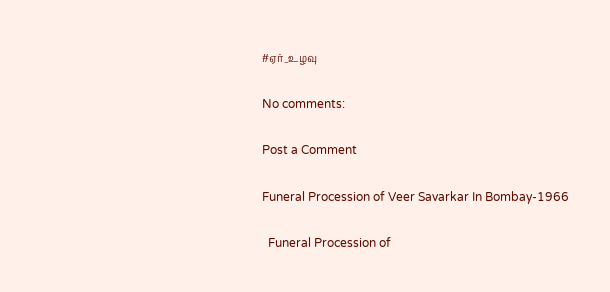#ஏர்_உழவு

No comments:

Post a Comment

Funeral Procession of Veer Savarkar In Bombay-1966

  Funeral Procession of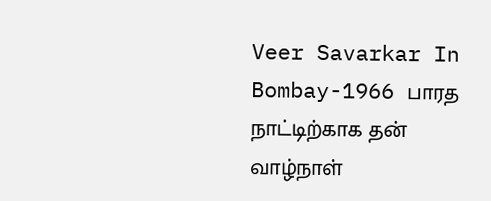Veer Savarkar In Bombay-1966 பாரத நாட்டிற்காக தன் வாழ்நாள்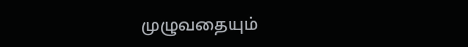முழுவதையும்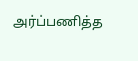அர்ப்பணித்த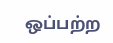ஒப்பற்ற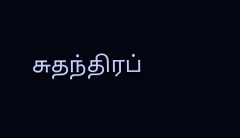சுதந்திரப்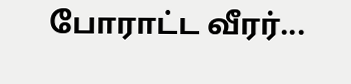போராட்ட வீரர்...